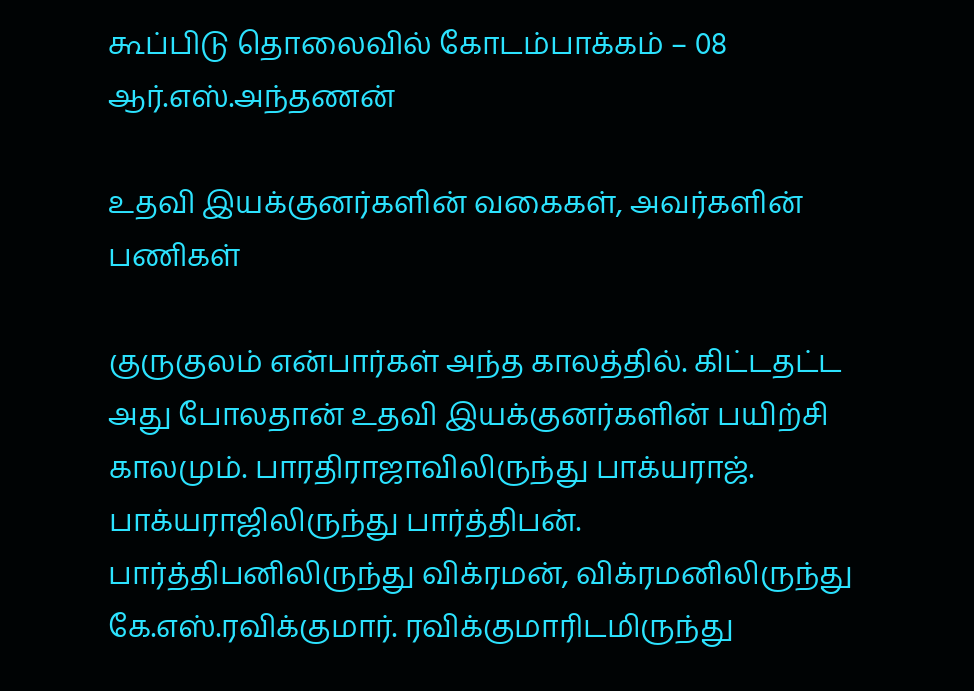கூப்பிடு தொலைவில் கோடம்பாக்கம் – 08 ஆர்.எஸ்.அந்தணன்

உதவி இயக்குனர்களின் வகைகள், அவர்களின் பணிகள்

குருகுலம் என்பார்கள் அந்த காலத்தில். கிட்டதட்ட அது போலதான் உதவி இயக்குனர்களின் பயிற்சி காலமும். பாரதிராஜாவிலிருந்து பாக்யராஜ். பாக்யராஜிலிருந்து பார்த்திபன். பார்த்திபனிலிருந்து விக்ரமன், விக்ரமனிலிருந்து கே.எஸ்.ரவிக்குமார். ரவிக்குமாரிடமிருந்து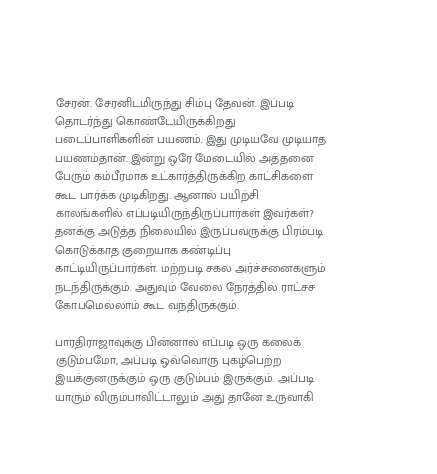சேரன். சேரனிடமிருந்து சிம்பு தேவன். இப்படி தொடர்ந்து கொண்டேயிருக்கிறது படைப்பாளிகளின் பயணம். இது முடியவே முடியாத பயணம்தான். இன்று ஒரே மேடையில் அத்தனை பேரும் கம்பீரமாக உட்கார்த்திருக்கிற காட்சிகளை கூட பார்க்க முடிகிறது. ஆனால் பயிற்சி காலங்களில் எப்படியிருந்திருப்பார்கள் இவர்கள்? தனக்கு அடுத்த நிலையில் இருப்பவருக்கு பிரம்படி கொடுக்காத குறையாக கண்டிப்பு காட்டியிருப்பார்கள். மற்றபடி சகல அர்ச்சனைகளும் நடந்திருக்கும். அதுவும் வேலை நேரத்தில் ராட்சச கோபமெல்லாம் கூட வந்திருக்கும்.

பாரதிராஜாவுக்கு பின்னால் எப்படி ஒரு கலைக் குடும்பமோ, அப்படி ஒவ்வொரு புகழ்பெற்ற இயக்குனருக்கும் ஒரு குடும்பம் இருக்கும். அப்படி யாரும் விரும்பாவிட்டாலும் அது தானே உருவாகி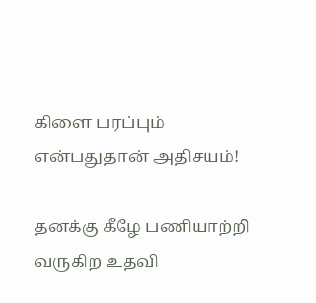கிளை பரப்பும் என்பதுதான் அதிசயம்!

தனக்கு கீழே பணியாற்றி வருகிற உதவி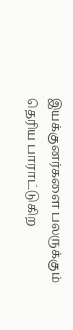இயக்குனர்களை பலருக்கும் தெரிய பாராட்டுகிற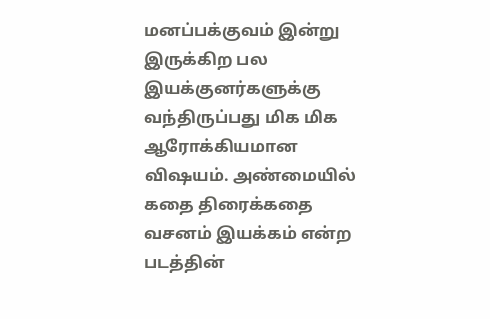மனப்பக்குவம் இன்று இருக்கிற பல இயக்குனர்களுக்கு வந்திருப்பது மிக மிக ஆரோக்கியமான விஷயம். அண்மையில் கதை திரைக்கதை வசனம் இயக்கம் என்ற படத்தின்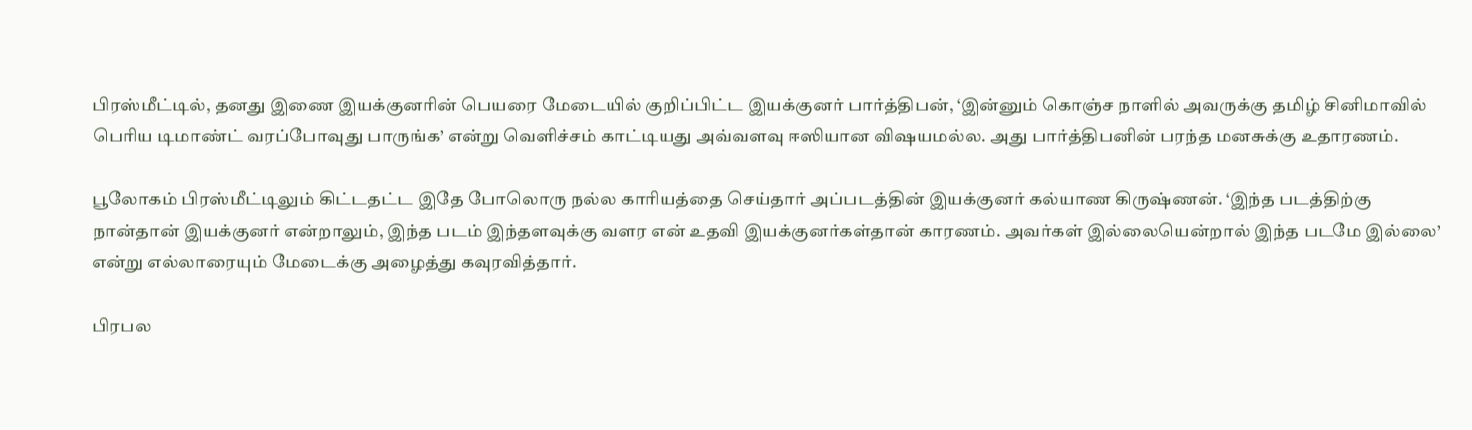பிரஸ்மீட்டில், தனது இணை இயக்குனரின் பெயரை மேடையில் குறிப்பிட்ட இயக்குனர் பார்த்திபன், ‘இன்னும் கொஞ்ச நாளில் அவருக்கு தமிழ் சினிமாவில் பெரிய டிமாண்ட் வரப்போவுது பாருங்க’ என்று வெளிச்சம் காட்டியது அவ்வளவு ஈஸியான விஷயமல்ல. அது பார்த்திபனின் பரந்த மனசுக்கு உதாரணம்.

பூலோகம் பிரஸ்மீட்டிலும் கிட்டதட்ட இதே போலொரு நல்ல காரியத்தை செய்தார் அப்படத்தின் இயக்குனர் கல்யாண கிருஷ்ணன். ‘இந்த படத்திற்கு நான்தான் இயக்குனர் என்றாலும், இந்த படம் இந்தளவுக்கு வளர என் உதவி இயக்குனர்கள்தான் காரணம். அவர்கள் இல்லையென்றால் இந்த படமே இல்லை’ என்று எல்லாரையும் மேடைக்கு அழைத்து கவுரவித்தார்.

பிரபல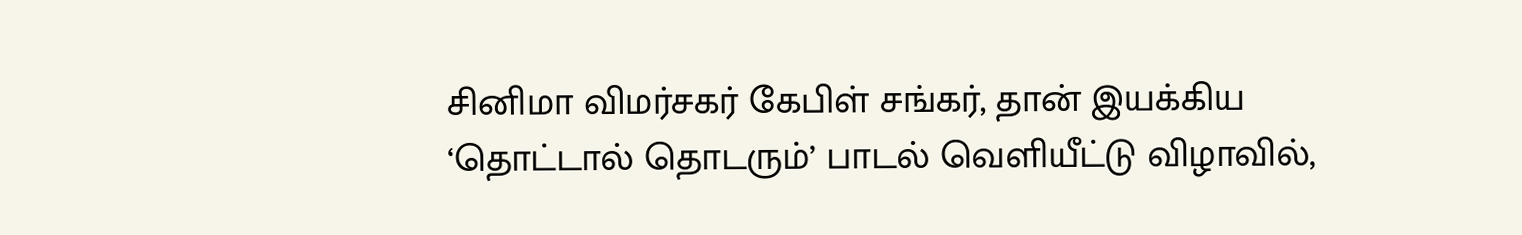சினிமா விமர்சகர் கேபிள் சங்கர், தான் இயக்கிய ‘தொட்டால் தொடரும்’ பாடல் வெளியீட்டு விழாவில்,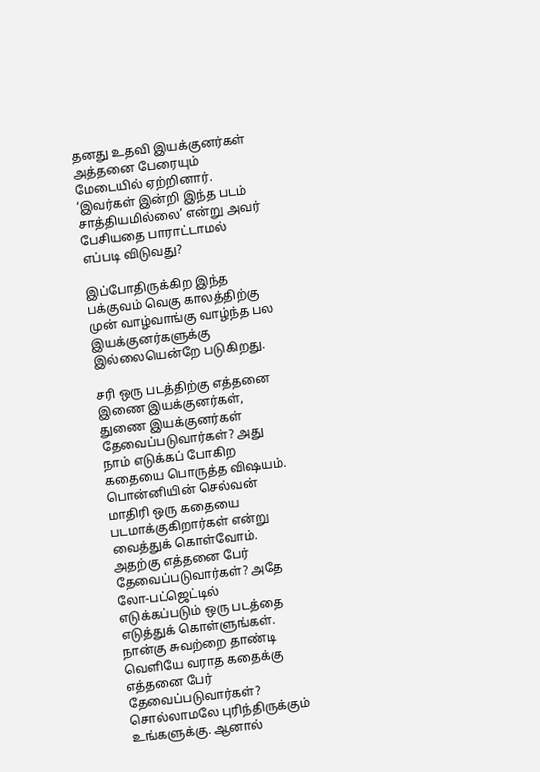தனது உதவி இயக்குனர்கள் அத்தனை பேரையும் மேடையில் ஏற்றினார். ‘இவர்கள் இன்றி இந்த படம் சாத்தியமில்லை’ என்று அவர் பேசியதை பாராட்டாமல் எப்படி விடுவது?

இப்போதிருக்கிற இந்த பக்குவம் வெகு காலத்திற்கு முன் வாழ்வாங்கு வாழ்ந்த பல இயக்குனர்களுக்கு இல்லையென்றே படுகிறது.

சரி ஒரு படத்திற்கு எத்தனை இணை இயக்குனர்கள், துணை இயக்குனர்கள் தேவைப்படுவார்கள்? அது நாம் எடுக்கப் போகிற கதையை பொருத்த விஷயம். பொன்னியின் செல்வன் மாதிரி ஒரு கதையை படமாக்குகிறார்கள் என்று வைத்துக் கொள்வோம். அதற்கு எத்தனை பேர் தேவைப்படுவார்கள்? அதே லோ-பட்ஜெட்டில் எடுக்கப்படும் ஒரு படத்தை எடுத்துக் கொள்ளுங்கள். நான்கு சுவற்றை தாண்டி வெளியே வராத கதைக்கு எத்தனை பேர் தேவைப்படுவார்கள்? சொல்லாமலே புரிந்திருக்கும் உங்களுக்கு. ஆனால்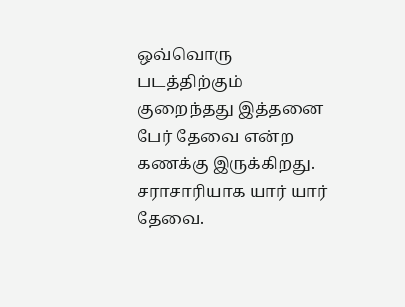ஒவ்வொரு படத்திற்கும் குறைந்தது இத்தனை பேர் தேவை என்ற கணக்கு இருக்கிறது. சராசாரியாக யார் யார் தேவை.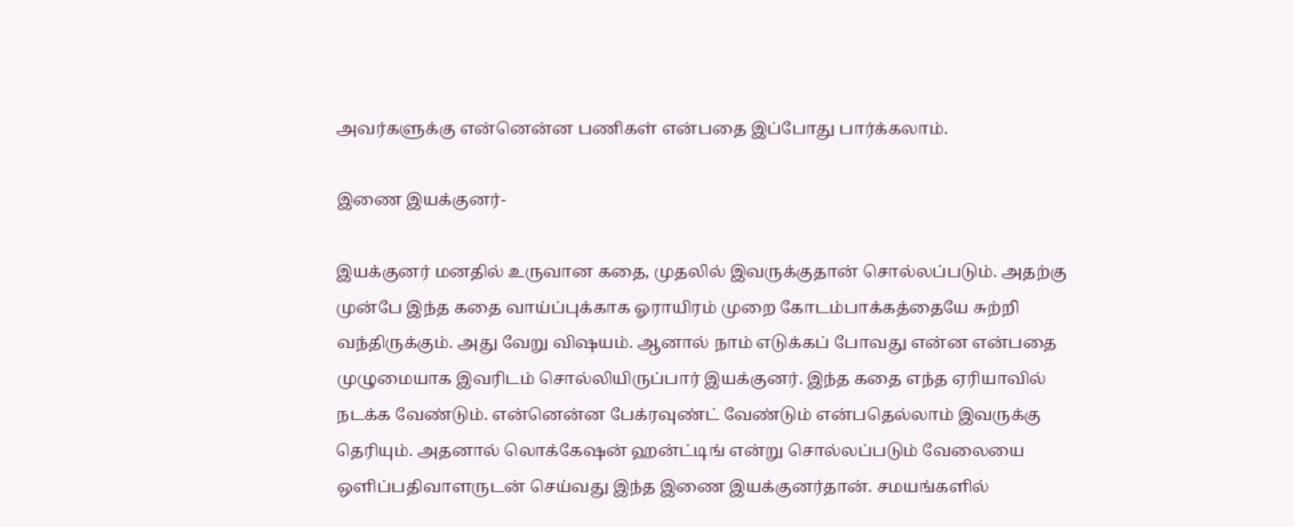அவர்களுக்கு என்னென்ன பணிகள் என்பதை இப்போது பார்க்கலாம்.

இணை இயக்குனர்-

இயக்குனர் மனதில் உருவான கதை, முதலில் இவருக்குதான் சொல்லப்படும். அதற்கு முன்பே இந்த கதை வாய்ப்புக்காக ஓராயிரம் முறை கோடம்பாக்கத்தையே சுற்றி வந்திருக்கும். அது வேறு விஷயம். ஆனால் நாம் எடுக்கப் போவது என்ன என்பதை முழுமையாக இவரிடம் சொல்லியிருப்பார் இயக்குனர். இந்த கதை எந்த ஏரியாவில் நடக்க வேண்டும். என்னென்ன பேக்ரவுண்ட் வேண்டும் என்பதெல்லாம் இவருக்கு தெரியும். அதனால் லொக்கேஷன் ஹன்ட்டிங் என்று சொல்லப்படும் வேலையை ஒளிப்பதிவாளருடன் செய்வது இந்த இணை இயக்குனர்தான். சமயங்களில்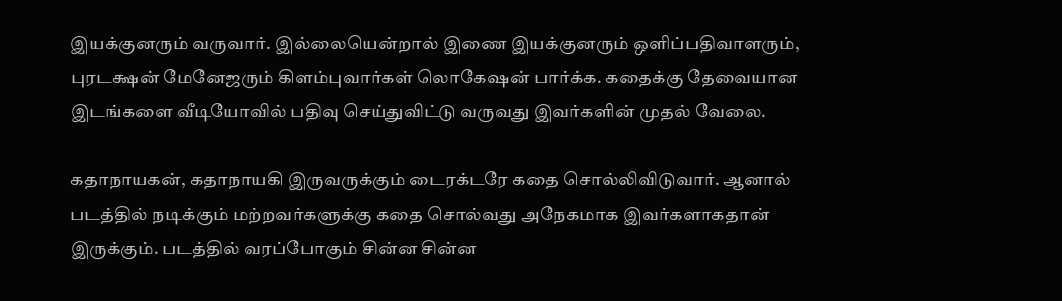இயக்குனரும் வருவார். இல்லையென்றால் இணை இயக்குனரும் ஒளிப்பதிவாளரும், புரடக்ஷன் மேனேஜரும் கிளம்புவார்கள் லொகேஷன் பார்க்க. கதைக்கு தேவையான இடங்களை வீடியோவில் பதிவு செய்துவிட்டு வருவது இவர்களின் முதல் வேலை.

கதாநாயகன், கதாநாயகி இருவருக்கும் டைரக்டரே கதை சொல்லிவிடுவார். ஆனால் படத்தில் நடிக்கும் மற்றவர்களுக்கு கதை சொல்வது அநேகமாக இவர்களாகதான் இருக்கும். படத்தில் வரப்போகும் சின்ன சின்ன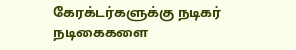கேரக்டர்களுக்கு நடிகர் நடிகைகளை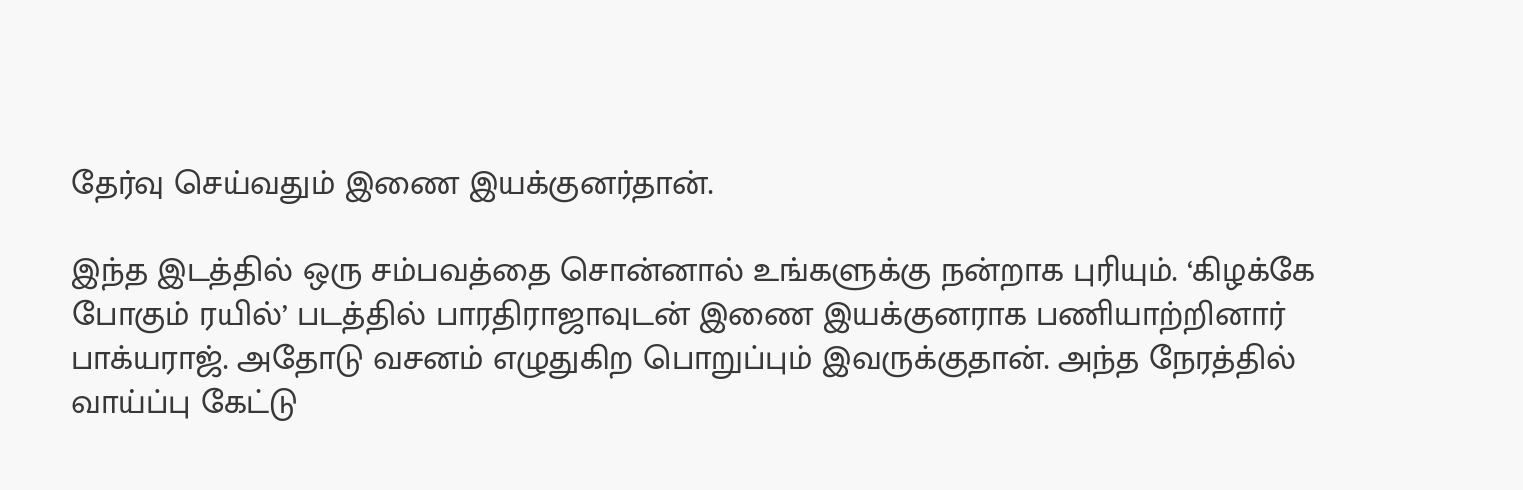தேர்வு செய்வதும் இணை இயக்குனர்தான்.

இந்த இடத்தில் ஒரு சம்பவத்தை சொன்னால் உங்களுக்கு நன்றாக புரியும். ‘கிழக்கே போகும் ரயில்’ படத்தில் பாரதிராஜாவுடன் இணை இயக்குனராக பணியாற்றினார் பாக்யராஜ். அதோடு வசனம் எழுதுகிற பொறுப்பும் இவருக்குதான். அந்த நேரத்தில் வாய்ப்பு கேட்டு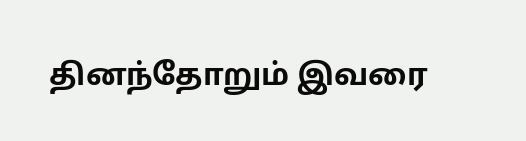தினந்தோறும் இவரை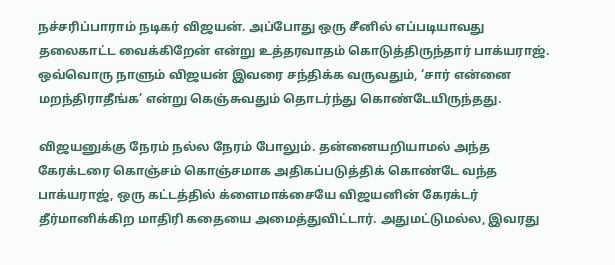நச்சரிப்பாராம் நடிகர் விஜயன். அப்போது ஒரு சீனில் எப்படியாவது தலைகாட்ட வைக்கிறேன் என்று உத்தரவாதம் கொடுத்திருந்தார் பாக்யராஜ். ஒவ்வொரு நாளும் விஜயன் இவரை சந்திக்க வருவதும், ‘சார் என்னை மறந்திராதீங்க’ என்று கெஞ்சுவதும் தொடர்ந்து கொண்டேயிருந்தது.

விஜயனுக்கு நேரம் நல்ல நேரம் போலும். தன்னையறியாமல் அந்த கேரக்டரை கொஞ்சம் கொஞ்சமாக அதிகப்படுத்திக் கொண்டே வந்த பாக்யராஜ், ஒரு கட்டத்தில் க்ளைமாக்சையே விஜயனின் கேரக்டர் தீர்மானிக்கிற மாதிரி கதையை அமைத்துவிட்டார். அதுமட்டுமல்ல, இவரது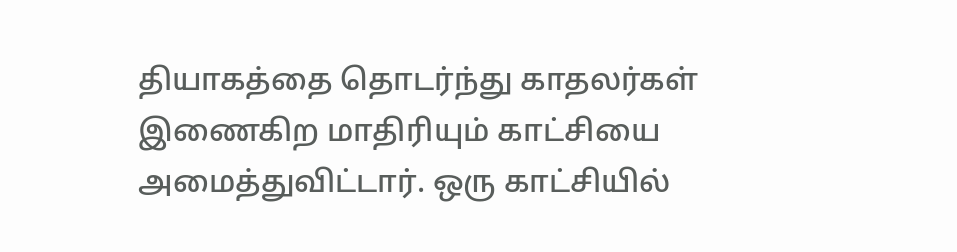தியாகத்தை தொடர்ந்து காதலர்கள் இணைகிற மாதிரியும் காட்சியை அமைத்துவிட்டார். ஒரு காட்சியில்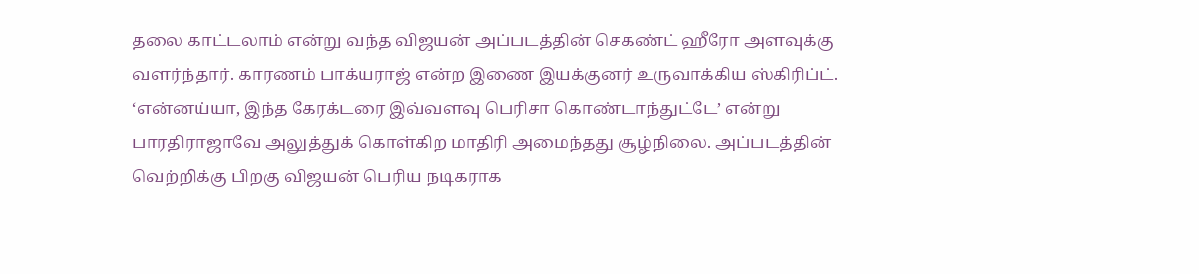தலை காட்டலாம் என்று வந்த விஜயன் அப்படத்தின் செகண்ட் ஹீரோ அளவுக்கு வளர்ந்தார். காரணம் பாக்யராஜ் என்ற இணை இயக்குனர் உருவாக்கிய ஸ்கிரிப்ட். ‘என்னய்யா, இந்த கேரக்டரை இவ்வளவு பெரிசா கொண்டாந்துட்டே’ என்று பாரதிராஜாவே அலுத்துக் கொள்கிற மாதிரி அமைந்தது சூழ்நிலை. அப்படத்தின் வெற்றிக்கு பிறகு விஜயன் பெரிய நடிகராக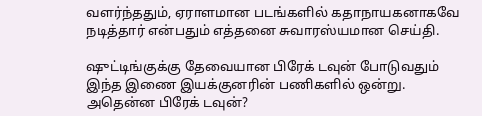வளர்ந்ததும், ஏராளமான படங்களில் கதாநாயகனாகவே நடித்தார் என்பதும் எத்தனை சுவாரஸ்யமான செய்தி.

ஷுட்டிங்குக்கு தேவையான பிரேக் டவுன் போடுவதும் இந்த இணை இயக்குனரின் பணிகளில் ஒன்று. அதென்ன பிரேக் டவுன்?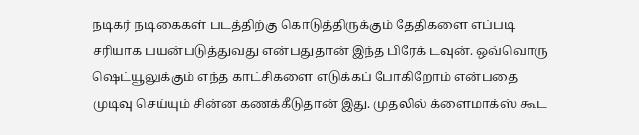நடிகர் நடிகைகள் படத்திற்கு கொடுத்திருக்கும் தேதிகளை எப்படி சரியாக பயன்படுத்துவது என்பதுதான் இந்த பிரேக் டவுன். ஒவ்வொரு ஷெட்யூலுக்கும் எந்த காட்சிகளை எடுக்கப் போகிறோம் என்பதை முடிவு செய்யும் சின்ன கணக்கீடுதான் இது. முதலில் க்ளைமாக்ஸ் கூட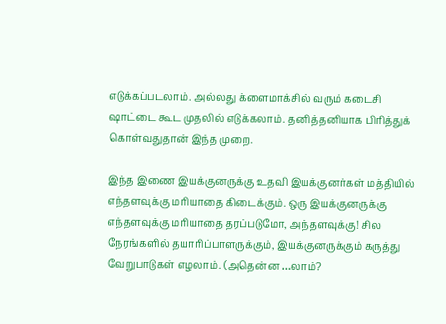எடுக்கப்படலாம். அல்லது க்ளைமாக்சில் வரும் கடைசி ஷாட்டை கூட முதலில் எடுக்கலாம். தனித்தனியாக பிரித்துக் கொள்வதுதான் இந்த முறை.

இந்த இணை இயக்குனருக்கு உதவி இயக்குனர்கள் மத்தியில் எந்தளவுக்கு மரியாதை கிடைக்கும். ஒரு இயக்குனருக்கு எந்தளவுக்கு மரியாதை தரப்படுமோ, அந்தளவுக்கு! சில நேரங்களில் தயாரிப்பாளருக்கும், இயக்குனருக்கும் கருத்து வேறுபாடுகள் எழலாம். (அதென்ன …லாம்?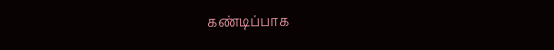கண்டிப்பாக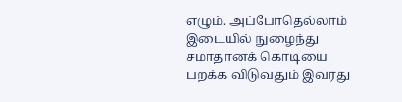எழும். அப்போதெல்லாம் இடையில் நுழைந்து சமாதானக் கொடியை பறக்க விடுவதும் இவரது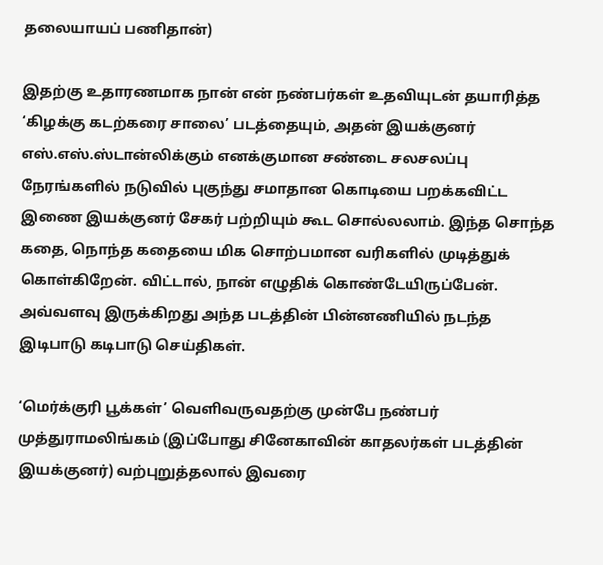தலையாயப் பணிதான்)

இதற்கு உதாரணமாக நான் என் நண்பர்கள் உதவியுடன் தயாரித்த ‘கிழக்கு கடற்கரை சாலை’ படத்தையும், அதன் இயக்குனர் எஸ்.எஸ்.ஸ்டான்லிக்கும் எனக்குமான சண்டை சலசலப்பு நேரங்களில் நடுவில் புகுந்து சமாதான கொடியை பறக்கவிட்ட இணை இயக்குனர் சேகர் பற்றியும் கூட சொல்லலாம். இந்த சொந்த கதை, நொந்த கதையை மிக சொற்பமான வரிகளில் முடித்துக் கொள்கிறேன். விட்டால், நான் எழுதிக் கொண்டேயிருப்பேன். அவ்வளவு இருக்கிறது அந்த படத்தின் பின்னணியில் நடந்த இடிபாடு கடிபாடு செய்திகள்.

‘மெர்க்குரி பூக்கள்’ வெளிவருவதற்கு முன்பே நண்பர் முத்துராமலிங்கம் (இப்போது சினேகாவின் காதலர்கள் படத்தின் இயக்குனர்) வற்புறுத்தலால் இவரை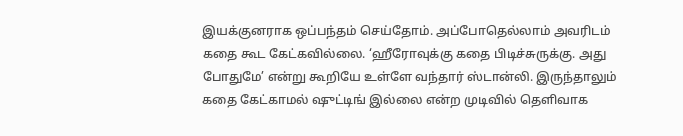இயக்குனராக ஒப்பந்தம் செய்தோம். அப்போதெல்லாம் அவரிடம் கதை கூட கேட்கவில்லை. ‘ஹீரோவுக்கு கதை பிடிச்சுருக்கு. அது போதுமே’ என்று கூறியே உள்ளே வந்தார் ஸ்டான்லி. இருந்தாலும் கதை கேட்காமல் ஷுட்டிங் இல்லை என்ற முடிவில் தெளிவாக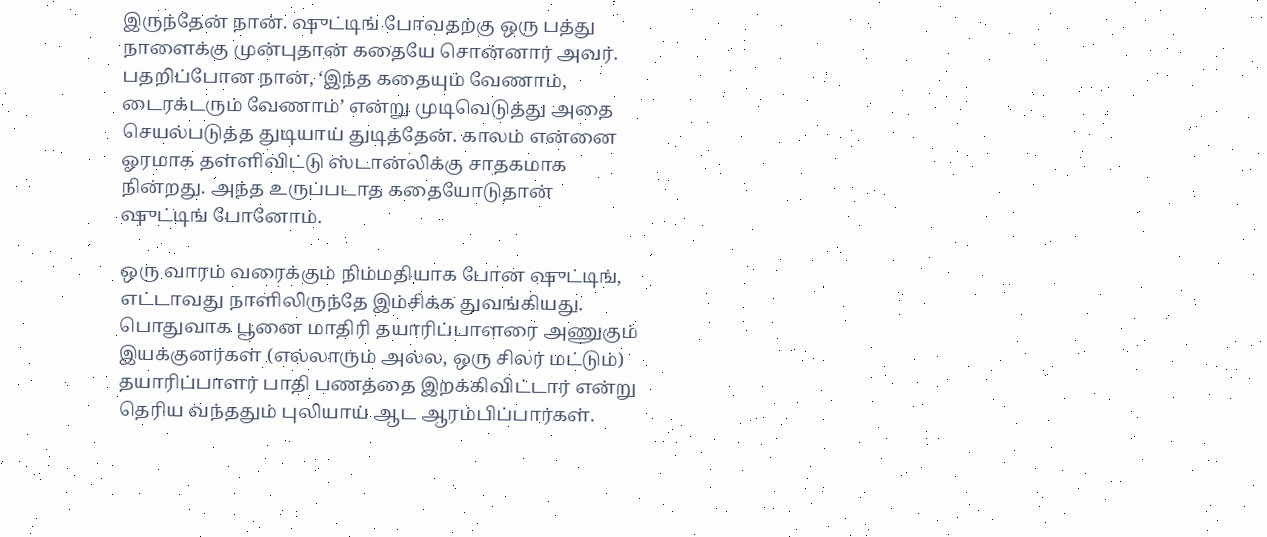இருந்தேன் நான். ஷுட்டிங் போவதற்கு ஒரு பத்து நாளைக்கு முன்புதான் கதையே சொன்னார் அவர். பதறிப்போன நான், ‘இந்த கதையும் வேணாம், டைரக்டரும் வேணாம்’ என்று முடிவெடுத்து அதை செயல்படுத்த துடியாய் துடித்தேன். காலம் என்னை ஓரமாக தள்ளிவிட்டு ஸ்டான்லிக்கு சாதகமாக நின்றது. அந்த உருப்படாத கதையோடுதான் ஷுட்டிங் போனோம்.

ஒரு வாரம் வரைக்கும் நிம்மதியாக போன ஷுட்டிங், எட்டாவது நாளிலிருந்தே இம்சிக்க துவங்கியது. பொதுவாக பூனை மாதிரி தயாரிப்பாளரை அணுகும் இயக்குனர்கள் (எல்லாரும் அல்ல, ஒரு சிலர் மட்டும்) தயாரிப்பாளர் பாதி பணத்தை இறக்கிவிட்டார் என்று தெரிய வந்ததும் புலியாய் ஆட ஆரம்பிப்பார்கள்.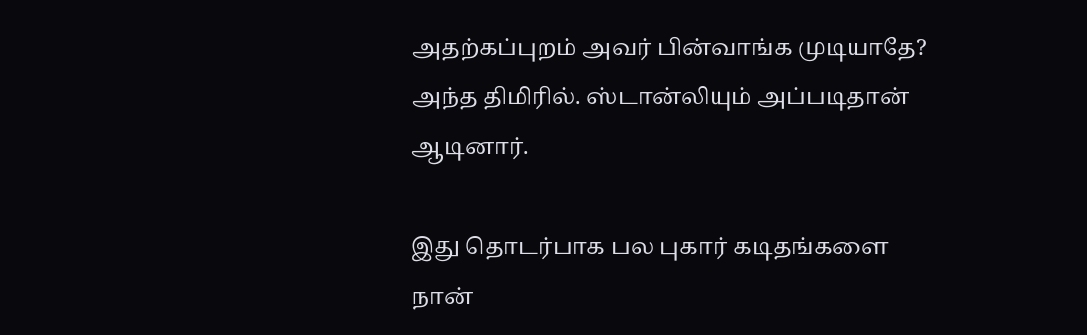அதற்கப்புறம் அவர் பின்வாங்க முடியாதே? அந்த திமிரில். ஸ்டான்லியும் அப்படிதான் ஆடினார்.

இது தொடர்பாக பல புகார் கடிதங்களை நான்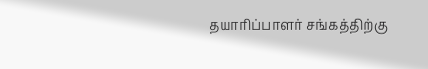தயாரிப்பாளர் சங்கத்திற்கு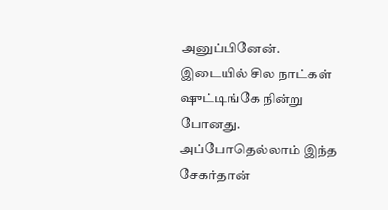அனுப்பினேன். இடையில் சில நாட்கள் ஷுட்டிங்கே நின்று போனது. அப்போதெல்லாம் இந்த சேகர்தான்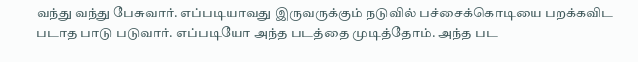வந்து வந்து பேசுவார். எப்படியாவது இருவருக்கும் நடுவில் பச்சைக்கொடியை பறக்கவிட படாத பாடு படுவார். எப்படியோ அந்த படத்தை முடித்தோம். அந்த பட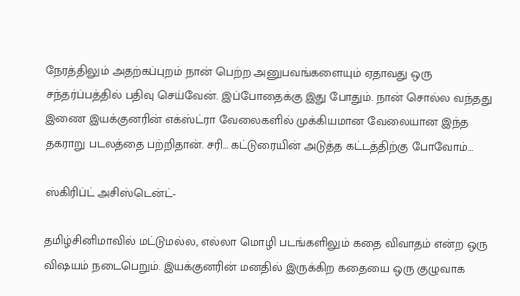நேரத்திலும் அதற்கப்புறம் நான் பெற்ற அனுபவங்களையும் ஏதாவது ஒரு சந்தர்ப்பத்தில் பதிவு செய்வேன். இப்போதைக்கு இது போதும். நான் சொல்ல வந்தது இணை இயக்குனரின் எக்ஸ்ட்ரா வேலைகளில் முக்கியமான வேலையான இந்த தகராறு படலத்தை பற்றிதான். சரி… கட்டுரையின் அடுத்த கட்டத்திற்கு போவோம்…

ஸ்கிரிப்ட் அசிஸ்டென்ட்-

தமிழ்சினிமாவில் மட்டுமல்ல, எல்லா மொழி படங்களிலும் கதை விவாதம் என்ற ஒரு விஷயம் நடைபெறும். இயக்குனரின் மனதில் இருக்கிற கதையை ஒரு குழுவாக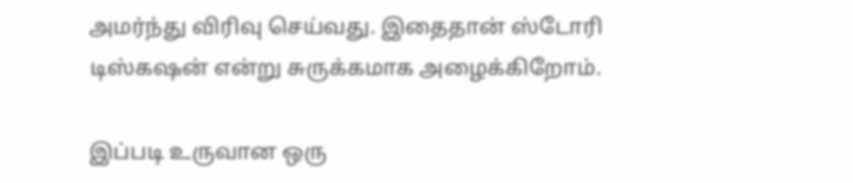அமர்ந்து விரிவு செய்வது. இதைதான் ஸ்டோரி டிஸ்கஷன் என்று சுருக்கமாக அழைக்கிறோம்.

இப்படி உருவான ஒரு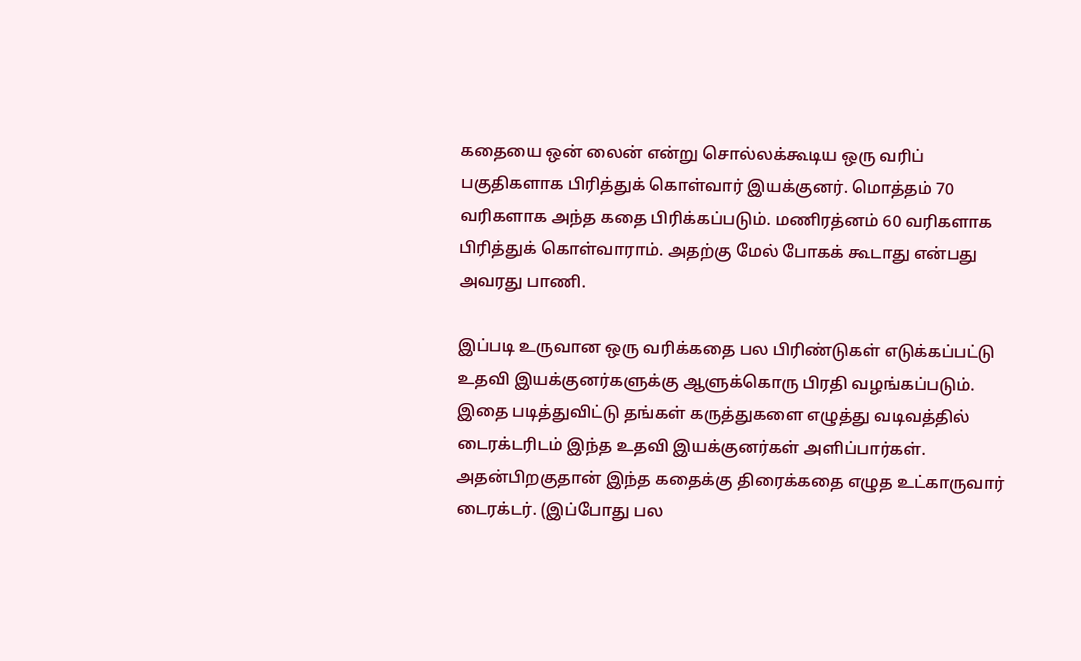கதையை ஒன் லைன் என்று சொல்லக்கூடிய ஒரு வரிப் பகுதிகளாக பிரித்துக் கொள்வார் இயக்குனர். மொத்தம் 70 வரிகளாக அந்த கதை பிரிக்கப்படும். மணிரத்னம் 60 வரிகளாக பிரித்துக் கொள்வாராம். அதற்கு மேல் போகக் கூடாது என்பது அவரது பாணி.

இப்படி உருவான ஒரு வரிக்கதை பல பிரிண்டுகள் எடுக்கப்பட்டு உதவி இயக்குனர்களுக்கு ஆளுக்கொரு பிரதி வழங்கப்படும். இதை படித்துவிட்டு தங்கள் கருத்துகளை எழுத்து வடிவத்தில் டைரக்டரிடம் இந்த உதவி இயக்குனர்கள் அளிப்பார்கள். அதன்பிறகுதான் இந்த கதைக்கு திரைக்கதை எழுத உட்காருவார் டைரக்டர். (இப்போது பல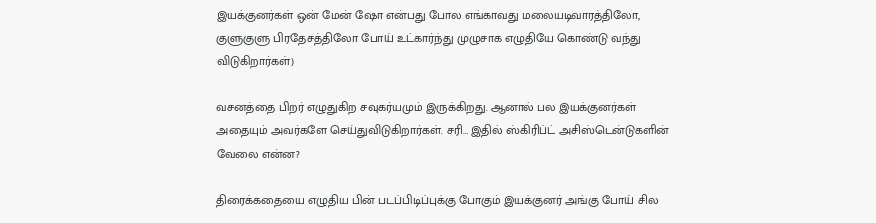இயக்குனர்கள் ஒன் மேன் ஷோ என்பது போல எங்காவது மலையடிவாரத்திலோ, குளுகுளு பிரதேசத்திலோ போய் உட்கார்ந்து முழுசாக எழுதியே கொண்டு வந்து விடுகிறார்கள்)

வசனத்தை பிறர் எழுதுகிற சவுகர்யமும் இருக்கிறது. ஆனால் பல இயக்குனர்கள் அதையும் அவர்களே செய்துவிடுகிறார்கள். சரி… இதில் ஸ்கிரிப்ட் அசிஸ்டென்டுகளின் வேலை என்ன?

திரைக்கதையை எழுதிய பின் படப்பிடிப்புக்கு போகும் இயக்குனர் அங்கு போய் சில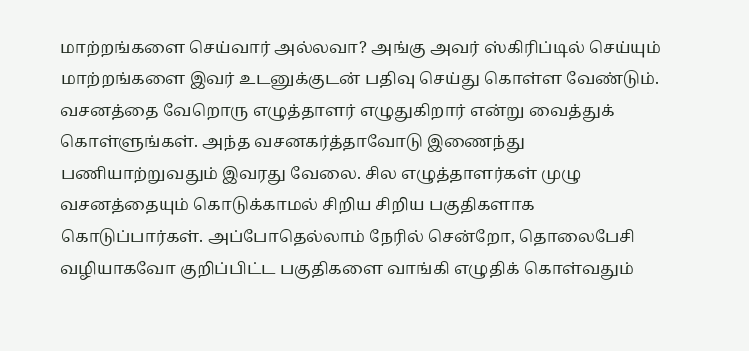மாற்றங்களை செய்வார் அல்லவா? அங்கு அவர் ஸ்கிரிப்டில் செய்யும் மாற்றங்களை இவர் உடனுக்குடன் பதிவு செய்து கொள்ள வேண்டும். வசனத்தை வேறொரு எழுத்தாளர் எழுதுகிறார் என்று வைத்துக் கொள்ளுங்கள். அந்த வசனகர்த்தாவோடு இணைந்து பணியாற்றுவதும் இவரது வேலை. சில எழுத்தாளர்கள் முழு வசனத்தையும் கொடுக்காமல் சிறிய சிறிய பகுதிகளாக கொடுப்பார்கள். அப்போதெல்லாம் நேரில் சென்றோ, தொலைபேசி வழியாகவோ குறிப்பிட்ட பகுதிகளை வாங்கி எழுதிக் கொள்வதும்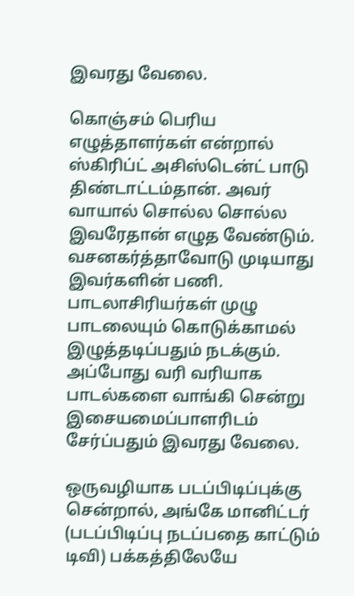இவரது வேலை.

கொஞ்சம் பெரிய எழுத்தாளர்கள் என்றால் ஸ்கிரிப்ட் அசிஸ்டென்ட் பாடு திண்டாட்டம்தான். அவர் வாயால் சொல்ல சொல்ல இவரேதான் எழுத வேண்டும். வசனகர்த்தாவோடு முடியாது இவர்களின் பணி. பாடலாசிரியர்கள் முழு பாடலையும் கொடுக்காமல் இழுத்தடிப்பதும் நடக்கும். அப்போது வரி வரியாக பாடல்களை வாங்கி சென்று இசையமைப்பாளரிடம் சேர்ப்பதும் இவரது வேலை.

ஒருவழியாக படப்பிடிப்புக்கு சென்றால், அங்கே மானிட்டர் (படப்பிடிப்பு நடப்பதை காட்டும் டிவி) பக்கத்திலேயே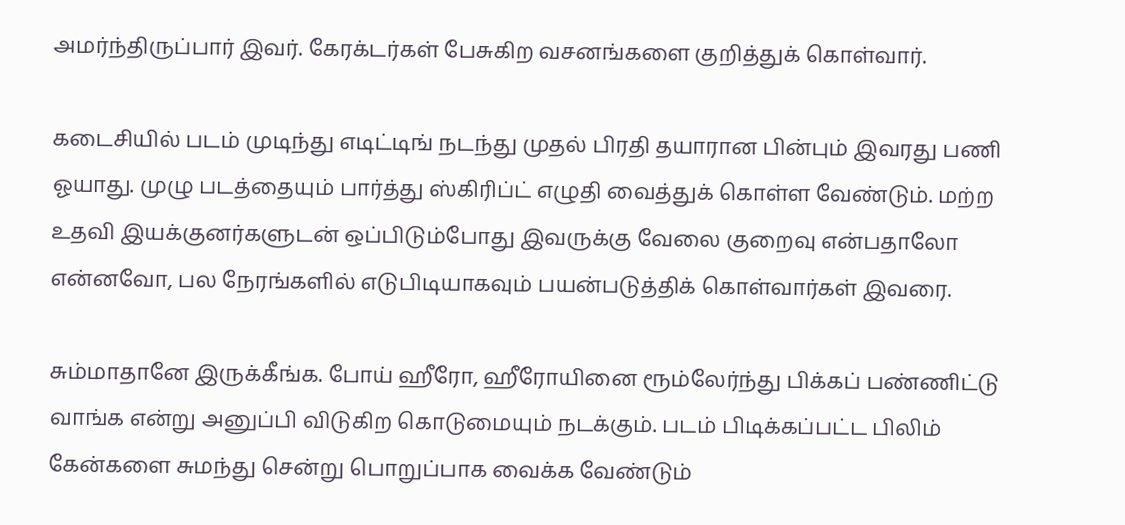அமர்ந்திருப்பார் இவர். கேரக்டர்கள் பேசுகிற வசனங்களை குறித்துக் கொள்வார்.

கடைசியில் படம் முடிந்து எடிட்டிங் நடந்து முதல் பிரதி தயாரான பின்பும் இவரது பணி ஓயாது. முழு படத்தையும் பார்த்து ஸ்கிரிப்ட் எழுதி வைத்துக் கொள்ள வேண்டும். மற்ற உதவி இயக்குனர்களுடன் ஒப்பிடும்போது இவருக்கு வேலை குறைவு என்பதாலோ என்னவோ, பல நேரங்களில் எடுபிடியாகவும் பயன்படுத்திக் கொள்வார்கள் இவரை.

சும்மாதானே இருக்கீங்க. போய் ஹீரோ, ஹீரோயினை ரூம்லேர்ந்து பிக்கப் பண்ணிட்டு வாங்க என்று அனுப்பி விடுகிற கொடுமையும் நடக்கும். படம் பிடிக்கப்பட்ட பிலிம் கேன்களை சுமந்து சென்று பொறுப்பாக வைக்க வேண்டும்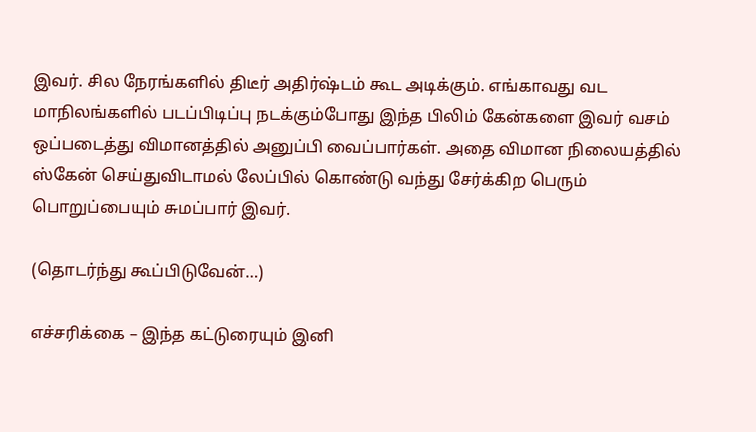இவர். சில நேரங்களில் திடீர் அதிர்ஷ்டம் கூட அடிக்கும். எங்காவது வட மாநிலங்களில் படப்பிடிப்பு நடக்கும்போது இந்த பிலிம் கேன்களை இவர் வசம் ஒப்படைத்து விமானத்தில் அனுப்பி வைப்பார்கள். அதை விமான நிலையத்தில் ஸ்கேன் செய்துவிடாமல் லேப்பில் கொண்டு வந்து சேர்க்கிற பெரும் பொறுப்பையும் சுமப்பார் இவர்.

(தொடர்ந்து கூப்பிடுவேன்…)

எச்சரிக்கை – இந்த கட்டுரையும் இனி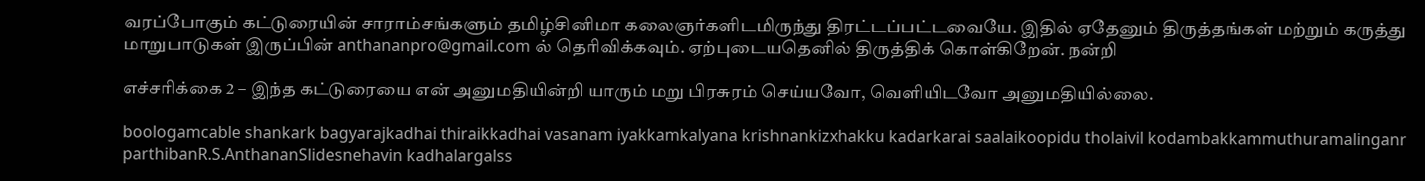வரப்போகும் கட்டுரையின் சாராம்சங்களும் தமிழ்சினிமா கலைஞர்களிடமிருந்து திரட்டப்பட்டவையே. இதில் ஏதேனும் திருத்தங்கள் மற்றும் கருத்து மாறுபாடுகள் இருப்பின் anthananpro@gmail.com ல் தெரிவிக்கவும். ஏற்புடையதெனில் திருத்திக் கொள்கிறேன். நன்றி

எச்சரிக்கை 2 – இந்த கட்டுரையை என் அனுமதியின்றி யாரும் மறு பிரசுரம் செய்யவோ, வெளியிடவோ அனுமதியில்லை.

boologamcable shankark bagyarajkadhai thiraikkadhai vasanam iyakkamkalyana krishnankizxhakku kadarkarai saalaikoopidu tholaivil kodambakkammuthuramalinganr parthibanR.S.AnthananSlidesnehavin kadhalargalss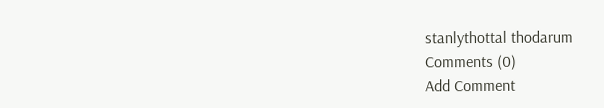stanlythottal thodarum
Comments (0)
Add Comment